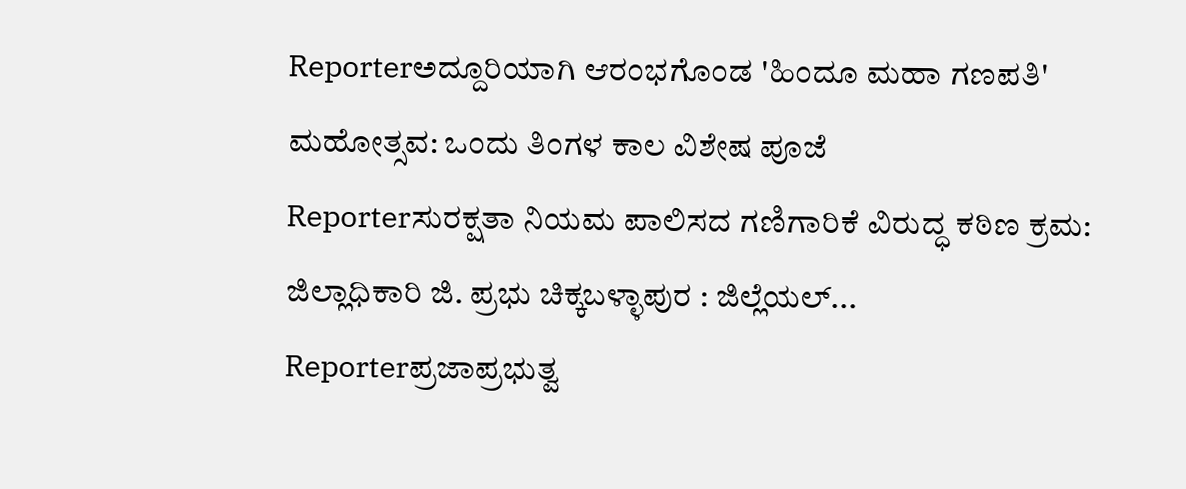Reporterಅದ್ದೂರಿಯಾಗಿ ಆರಂಭಗೊಂಡ 'ಹಿಂದೂ ಮಹಾ ಗಣಪತಿ' ಮಹೋತ್ಸವ: ಒಂದು ತಿಂಗಳ ಕಾಲ ವಿಶೇಷ ಪೂಜೆ
Reporterಸುರಕ್ಷತಾ ನಿಯಮ ಪಾಲಿಸದ ಗಣಿಗಾರಿಕೆ ವಿರುದ್ಧ ಕಠಿಣ ಕ್ರಮ: ಜಿಲ್ಲಾಧಿಕಾರಿ ಜಿ. ಪ್ರಭು ಚಿಕ್ಕಬಳ್ಳಾಪುರ : ಜಿಲ್ಲೆಯಲ್...
Reporterಪ್ರಜಾಪ್ರಭುತ್ವ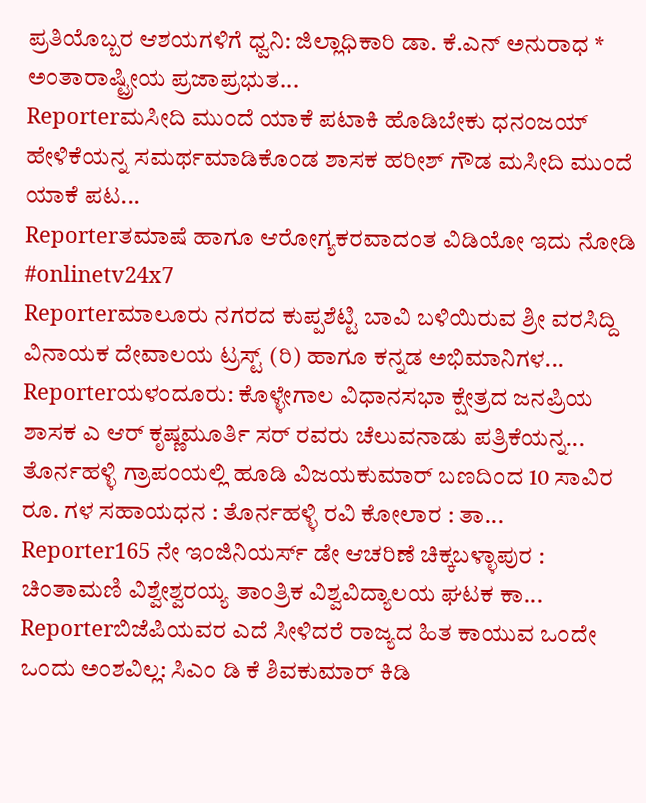ಪ್ರತಿಯೊಬ್ಬರ ಆಶಯಗಳಿಗೆ ಧ್ವನಿ: ಜಿಲ್ಲಾಧಿಕಾರಿ ಡಾ. ಕೆ.ಎನ್ ಅನುರಾಧ * ಅಂತಾರಾಷ್ಟ್ರೀಯ ಪ್ರಜಾಪ್ರಭುತ...
Reporterಮಸೀದಿ ಮುಂದೆ ಯಾಕೆ ಪಟಾಕಿ ಹೊಡಿಬೇಕು ಧನಂಜಯ್ ಹೇಳಿಕೆಯನ್ನ ಸಮರ್ಥಮಾಡಿಕೊಂಡ ಶಾಸಕ ಹರೀಶ್ ಗೌಡ ಮಸೀದಿ ಮುಂದೆ ಯಾಕೆ ಪಟ...
Reporterತಮಾಷೆ ಹಾಗೂ ಆರೋಗ್ಯಕರವಾದಂತ ವಿಡಿಯೋ ಇದು ನೋಡಿ #onlinetv24x7
Reporterಮಾಲೂರು ನಗರದ ಕುಪ್ಪಶೆಟ್ಟಿ ಬಾವಿ ಬಳಿಯಿರುವ ಶ್ರೀ ವರಸಿದ್ದಿ ವಿನಾಯಕ ದೇವಾಲಯ ಟ್ರಸ್ಟ್ (ರಿ) ಹಾಗೂ ಕನ್ನಡ ಅಭಿಮಾನಿಗಳ...
Reporterಯಳಂದೂರು: ಕೊಳ್ಳೇಗಾಲ ವಿಧಾನಸಭಾ ಕ್ಷೇತ್ರದ ಜನಪ್ರಿಯ ಶಾಸಕ ಎ ಆರ್ ಕೃಷ್ಣಮೂರ್ತಿ ಸರ್ ರವರು ಚೆಲುವನಾಡು ಪತ್ರಿಕೆಯನ್ನ...
ತೊರ್ನಹಳ್ಳಿ ಗ್ರಾಪಂಯಲ್ಲಿ ಹೂಡಿ ವಿಜಯಕುಮಾರ್ ಬಣದಿಂದ 10 ಸಾವಿರ ರೂ. ಗಳ ಸಹಾಯಧನ : ತೊರ್ನಹಳ್ಳಿ ರವಿ ಕೋಲಾರ : ತಾ...
Reporter165 ನೇ ಇಂಜಿನಿಯರ್ಸ್ ಡೇ ಆಚರಿಣೆ ಚಿಕ್ಕಬಳ್ಳಾಪುರ : ಚಿಂತಾಮಣಿ ವಿಶ್ವೇಶ್ವರಯ್ಯ ತಾಂತ್ರಿಕ ವಿಶ್ವವಿದ್ಯಾಲಯ ಘಟಕ ಕಾ...
Reporterಬಿಜೆಪಿಯವರ ಎದೆ ಸೀಳಿದರೆ ರಾಜ್ಯದ ಹಿತ ಕಾಯುವ ಒಂದೇ ಒಂದು ಅಂಶವಿಲ್ಲ: ಸಿಎಂ ಡಿ ಕೆ ಶಿವಕುಮಾರ್ ಕಿಡಿ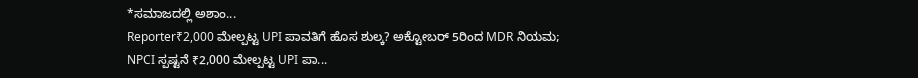*ಸಮಾಜದಲ್ಲಿ ಅಶಾಂ...
Reporter₹2,000 ಮೇಲ್ಪಟ್ಟ UPI ಪಾವತಿಗೆ ಹೊಸ ಶುಲ್ಕ? ಅಕ್ಟೋಬರ್ 5ರಿಂದ MDR ನಿಯಮ; NPCI ಸ್ಪಷ್ಟನೆ ₹2,000 ಮೇಲ್ಪಟ್ಟ UPI ಪಾ...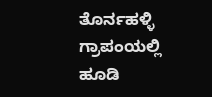ತೊರ್ನಹಳ್ಳಿ ಗ್ರಾಪಂಯಲ್ಲಿ ಹೂಡಿ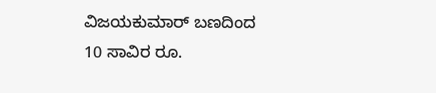ವಿಜಯಕುಮಾರ್ ಬಣದಿಂದ 10 ಸಾವಿರ ರೂ.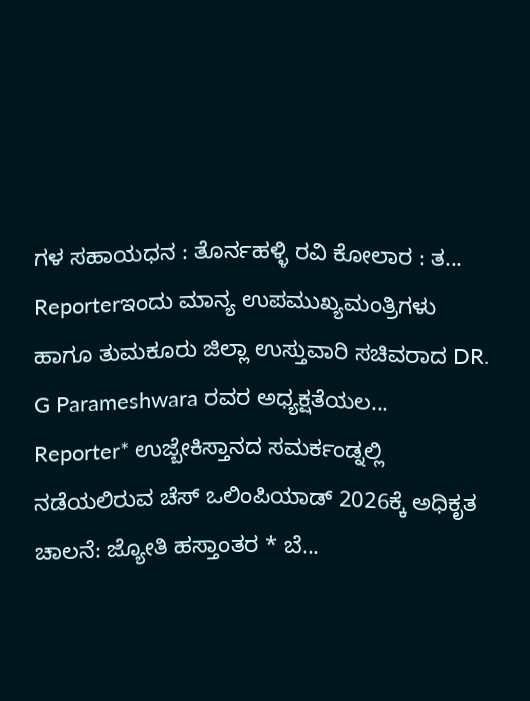ಗಳ ಸಹಾಯಧನ : ತೊರ್ನಹಳ್ಳಿ ರವಿ ಕೋಲಾರ : ತ...
Reporterಇಂದು ಮಾನ್ಯ ಉಪಮುಖ್ಯಮಂತ್ರಿಗಳು ಹಾಗೂ ತುಮಕೂರು ಜಿಲ್ಲಾ ಉಸ್ತುವಾರಿ ಸಚಿವರಾದ DR. G Parameshwara ರವರ ಅಧ್ಯಕ್ಷತೆಯಲ...
Reporter* ಉಜ್ಬೇಕಿಸ್ತಾನದ ಸಮರ್ಕಂಡ್ನಲ್ಲಿ ನಡೆಯಲಿರುವ ಚೆಸ್ ಒಲಿಂಪಿಯಾಡ್ 2026ಕ್ಕೆ ಅಧಿಕೃತ ಚಾಲನೆ: ಜ್ಯೋತಿ ಹಸ್ತಾಂತರ * ಬೆ...